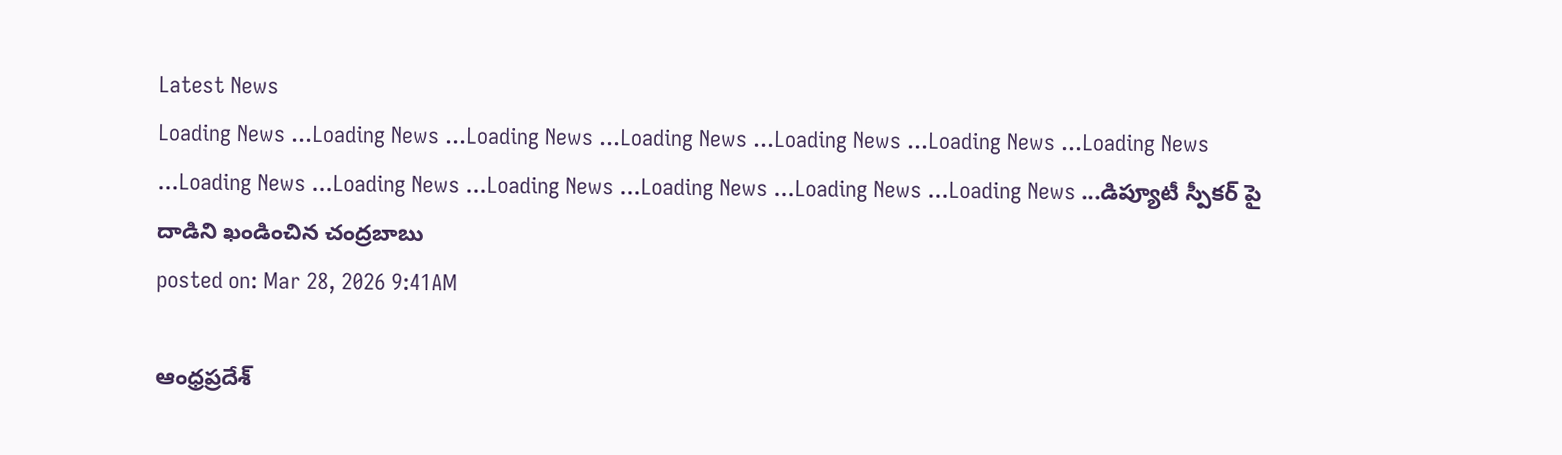Latest News
Loading News ...Loading News ...Loading News ...Loading News ...Loading News ...Loading News ...Loading News ...Loading News ...Loading News ...Loading News ...Loading News ...Loading News ...Loading News ...డిప్యూటీ స్పీకర్ పై దాడిని ఖండించిన చంద్రబాబు
posted on: Mar 28, 2026 9:41AM

ఆంధ్రప్రదేశ్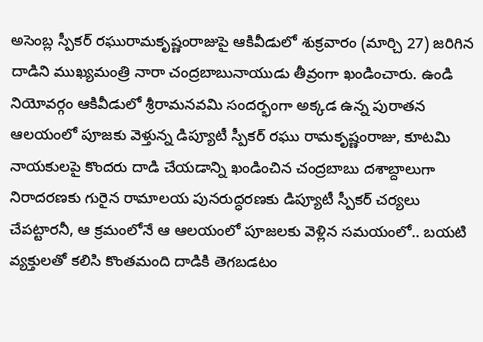అసెంబ్ల స్పీకర్ రఘురామకృష్ణంరాజుపై ఆకివీడులో శుక్రవారం (మార్చి 27) జరిగిన దాడిని ముఖ్యమంత్రి నారా చంద్రబాబునాయుడు తీవ్రంగా ఖండించారు. ఉండి నియోవర్గం ఆకివీడులో శ్రీరామనవమి సందర్భంగా అక్కడ ఉన్న పురాతన ఆలయంలో పూజకు వెళ్తున్న డిప్యూటీ స్పీకర్ రఘు రామకృష్ణంరాజు, కూటమి నాయకులపై కొందరు దాడి చేయడాన్ని ఖండించిన చంద్రబాబు దశాబ్దాలుగా నిరాదరణకు గురైన రామాలయ పునరుద్ధరణకు డిప్యూటీ స్పీకర్ చర్యలు చేపట్టారనీ, ఆ క్రమంలోనే ఆ ఆలయంలో పూజలకు వెళ్లిన సమయంలో.. బయటి వ్యక్తులతో కలిసి కొంతమంది దాడికి తెగబడటం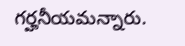గర్హనీయమన్నారు.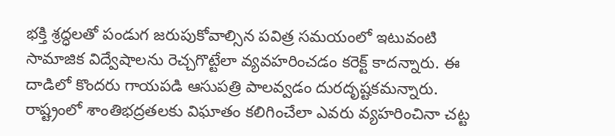భక్తి శ్రద్ధలతో పండుగ జరుపుకోవాల్సిన పవిత్ర సమయంలో ఇటువంటి సామాజిక విద్వేషాలను రెచ్చగొట్టేలా వ్యవహరించడం కరెక్ట్ కాదన్నారు. ఈ దాడిలో కొందరు గాయపడి ఆసుపత్రి పాలవ్వడం దురదృష్టకమన్నారు. రాష్ట్రంలో శాంతిభద్రతలకు విఘాతం కలిగించేలా ఎవరు వ్యహరించినా చట్ట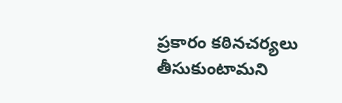ప్రకారం కఠినచర్యలు తీసుకుంటామని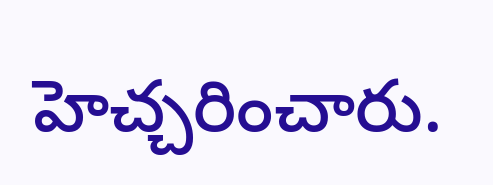హెచ్చరించారు.